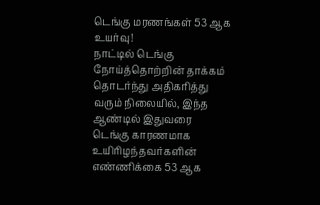டெங்கு மரணங்கள் 53 ஆக உயர்வு!
நாட்டில் டெங்கு நோய்த்தொற்றின் தாக்கம் தொடர்ந்து அதிகரித்து வரும் நிலையில், இந்த ஆண்டில் இதுவரை டெங்கு காரணமாக உயிரிழந்தவர்களின் எண்ணிக்கை 53 ஆக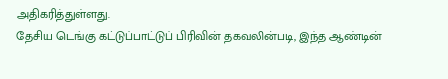அதிகரித்துள்ளது.
தேசிய டெங்கு கட்டுப்பாட்டுப் பிரிவின் தகவலின்படி, இந்த ஆண்டின்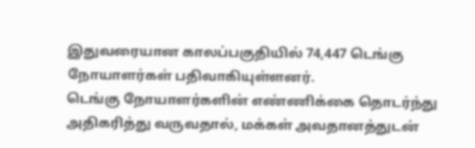இதுவரையான காலப்பகுதியில் 74,447 டெங்கு நோயாளர்கள் பதிவாகியுள்ளனர்.
டெங்கு நோயாளர்களின் எண்ணிக்கை தொடர்ந்து அதிகரித்து வருவதால், மக்கள் அவதானத்துடன்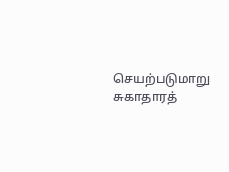செயற்படுமாறு சுகாதாரத்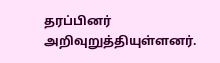தரப்பினர் அறிவுறுத்தியுள்ளனர்.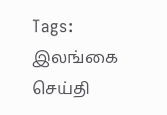Tags:
இலங்கை செய்தி